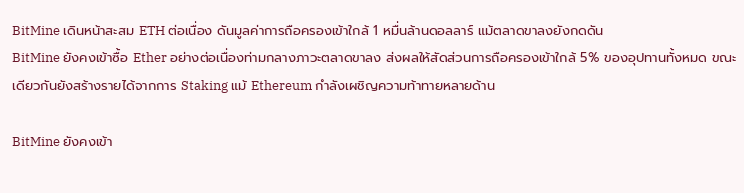BitMine เดินหน้าสะสม ETH ต่อเนื่อง ดันมูลค่าการถือครองเข้าใกล้ 1 หมื่นล้านดอลลาร์ แม้ตลาดขาลงยังกดดัน
BitMine ยังคงเข้าซื้อ Ether อย่างต่อเนื่องท่ามกลางภาวะตลาดขาลง ส่งผลให้สัดส่วนการถือครองเข้าใกล้ 5% ของอุปทานทั้งหมด ขณะเดียวกันยังสร้างรายได้จากการ Staking แม้ Ethereum กำลังเผชิญความท้าทายหลายด้าน

BitMine ยังคงเข้า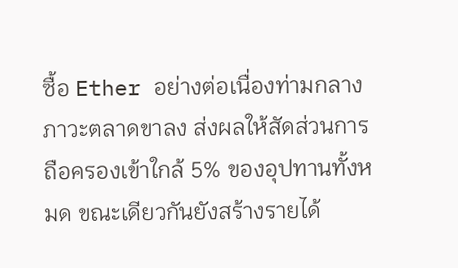ซื้อ Ether อย่างต่อเนื่องท่ามกลางภาวะตลาดขาลง ส่งผลให้สัดส่วนการถือครองเข้าใกล้ 5% ของอุปทานทั้งหมด ขณะเดียวกันยังสร้างรายได้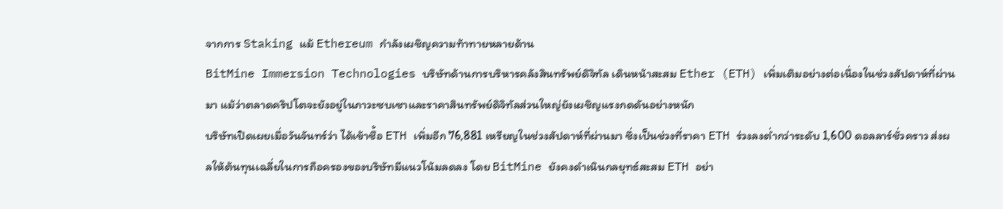จากการ Staking แม้ Ethereum กำลังเผชิญความท้าทายหลายด้าน
BitMine Immersion Technologies บริษัทด้านการบริหารคลังสินทรัพย์ดิจิทัล เดินหน้าสะสม Ether (ETH) เพิ่มเติมอย่างต่อเนื่องในช่วงสัปดาห์ที่ผ่านมา แม้ว่าตลาดคริปโตจะยังอยู่ในภาวะซบเซาและราคาสินทรัพย์ดิจิทัลส่วนใหญ่ยังเผชิญแรงกดดันอย่างหนัก
บริษัทเปิดเผยเมื่อวันจันทร์ว่า ได้เข้าซื้อ ETH เพิ่มอีก 76,881 เหรียญในช่วงสัปดาห์ที่ผ่านมา ซึ่งเป็นช่วงที่ราคา ETH ร่วงลงต่ำกว่าระดับ 1,600 ดอลลาร์ชั่วคราว ส่งผลให้ต้นทุนเฉลี่ยในการถือครองของบริษัทมีแนวโน้มลดลง โดย BitMine ยังคงดำเนินกลยุทธ์สะสม ETH อย่า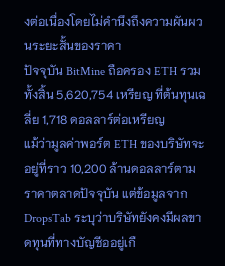งต่อเนื่องโดยไม่คำนึงถึงความผันผวนระยะสั้นของราคา
ปัจจุบัน BitMine ถือครอง ETH รวมทั้งสิ้น 5,620,754 เหรียญ ที่ต้นทุนเฉลี่ย 1,718 ดอลลาร์ต่อเหรียญ
แม้ว่ามูลค่าพอร์ต ETH ของบริษัทจะอยู่ที่ราว 10,200 ล้านดอลลาร์ตามราคาตลาดปัจจุบัน แต่ข้อมูลจาก DropsTab ระบุว่าบริษัทยังคงมีผลขาดทุนที่ทางบัญชีออยู่เกื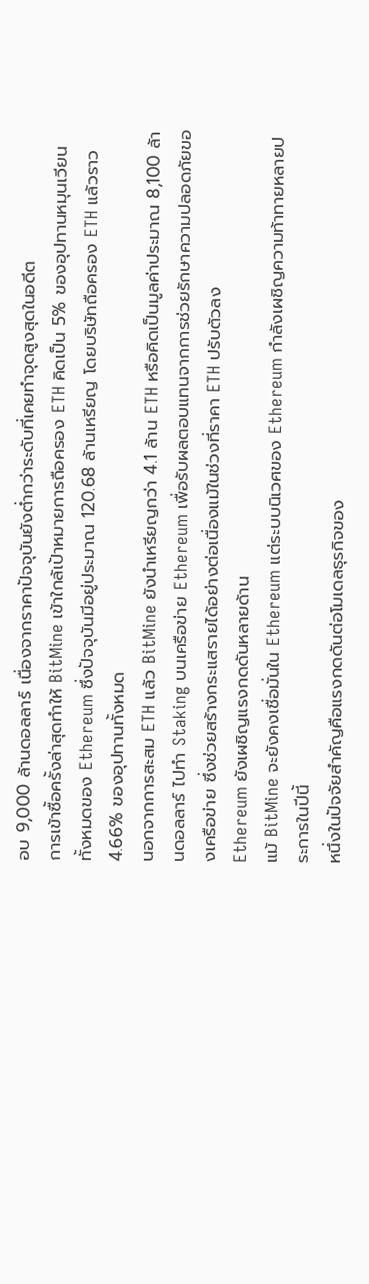อบ 9,000 ล้านดอลลาร์ เนื่องจากราคาปัจจุบันยังต่ำกว่าระดับที่เคยทำจุดสูงสุดในอดีต
การเข้าซื้อครั้งล่าสุดทำให้ BitMine เข้าใกล้เป้าหมายการถือครอง ETH คิดเป็น 5% ของอุปทานหมุนเวียนทั้งหมดของ Ethereum ซึ่งปัจจุบันมีอยู่ประมาณ 120.68 ล้านเหรียญ โดยบริษัทถือครอง ETH แล้วราว 4.66% ของอุปทานทั้งหมด
นอกจากการสะสม ETH แล้ว BitMine ยังนำเหรียญกว่า 4.1 ล้าน ETH หรือคิดเป็นมูลค่าประมาณ 8,100 ล้านดอลลาร์ ไปทำ Staking บนเครือข่าย Ethereum เพื่อรับผลตอบแทนจากการช่วยรักษาความปลอดภัยของเครือข่าย ซึ่งช่วยสร้างกระแสรายได้อย่างต่อเนื่องแม้ในช่วงที่ราคา ETH ปรับตัวลง
Ethereum ยังเผชิญแรงกดดันหลายด้าน
แม้ BitMine จะยังคงเชื่อมั่นใน Ethereum แต่ระบบนิเวศของ Ethereum กำลังเผชิญความท้าทายหลายประการในปีนี้
หนึ่งในปัจจัยสำคัญคือแรงกดดันต่อโมเดลธุรกิจของ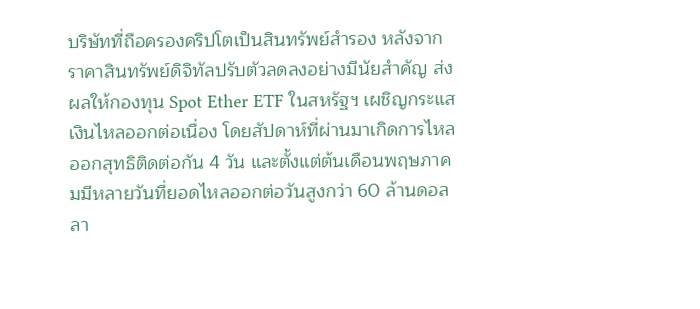บริษัทที่ถือครองคริปโตเป็นสินทรัพย์สำรอง หลังจากราคาสินทรัพย์ดิจิทัลปรับตัวลดลงอย่างมีนัยสำคัญ ส่งผลให้กองทุน Spot Ether ETF ในสหรัฐฯ เผชิญกระแสเงินไหลออกต่อเนื่อง โดยสัปดาห์ที่ผ่านมาเกิดการไหลออกสุทธิติดต่อกัน 4 วัน และตั้งแต่ต้นเดือนพฤษภาคมมีหลายวันที่ยอดไหลออกต่อวันสูงกว่า 60 ล้านดอลลา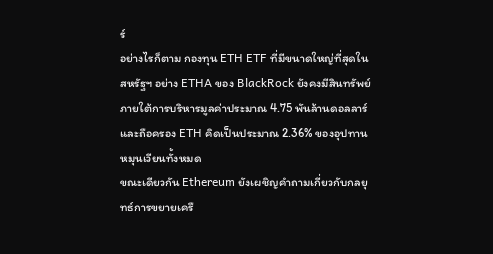ร์
อย่างไรก็ตาม กองทุน ETH ETF ที่มีขนาดใหญ่ที่สุดในสหรัฐฯ อย่าง ETHA ของ BlackRock ยังคงมีสินทรัพย์ภายใต้การบริหารมูลค่าประมาณ 4.75 พันล้านดอลลาร์ และถือครอง ETH คิดเป็นประมาณ 2.36% ของอุปทานหมุนเวียนทั้งหมด
ขณะเดียวกัน Ethereum ยังเผชิญคำถามเกี่ยวกับกลยุทธ์การขยายเครื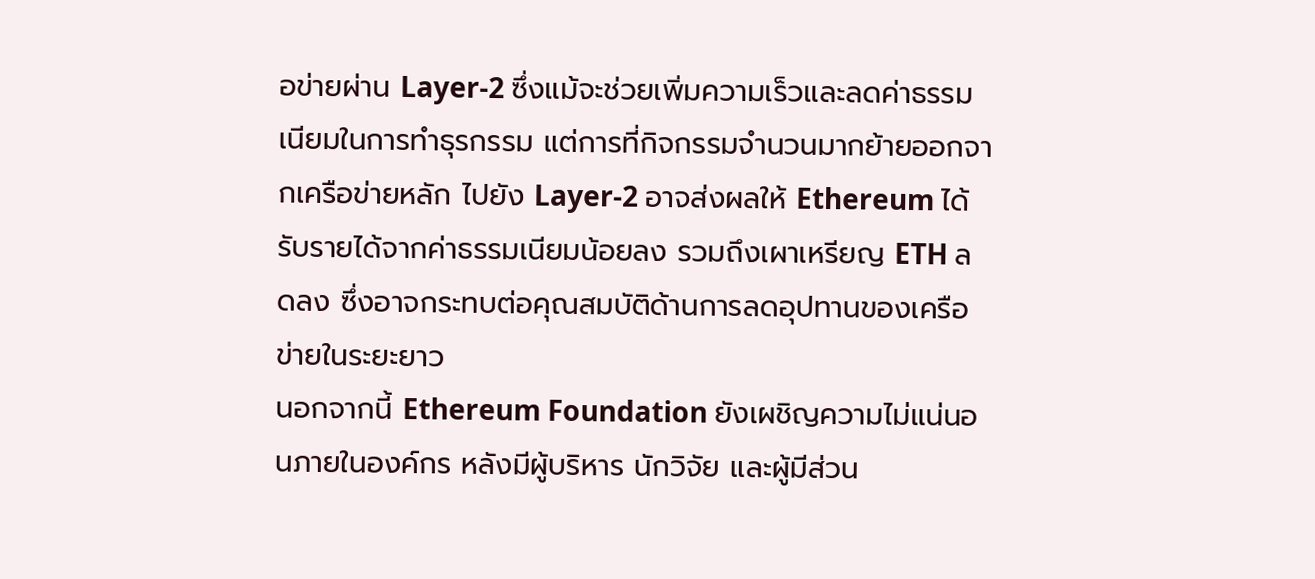อข่ายผ่าน Layer-2 ซึ่งแม้จะช่วยเพิ่มความเร็วและลดค่าธรรมเนียมในการทำธุรกรรม แต่การที่กิจกรรมจำนวนมากย้ายออกจากเครือข่ายหลัก ไปยัง Layer-2 อาจส่งผลให้ Ethereum ได้รับรายได้จากค่าธรรมเนียมน้อยลง รวมถึงเผาเหรียญ ETH ลดลง ซึ่งอาจกระทบต่อคุณสมบัติด้านการลดอุปทานของเครือข่ายในระยะยาว
นอกจากนี้ Ethereum Foundation ยังเผชิญความไม่แน่นอนภายในองค์กร หลังมีผู้บริหาร นักวิจัย และผู้มีส่วน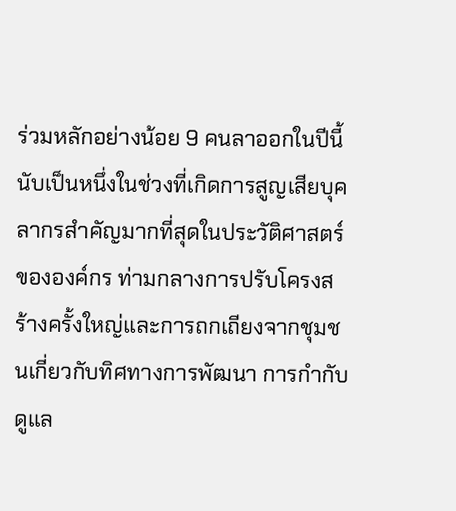ร่วมหลักอย่างน้อย 9 คนลาออกในปีนี้ นับเป็นหนึ่งในช่วงที่เกิดการสูญเสียบุคลากรสำคัญมากที่สุดในประวัติศาสตร์ขององค์กร ท่ามกลางการปรับโครงสร้างครั้งใหญ่และการถกเถียงจากชุมชนเกี่ยวกับทิศทางการพัฒนา การกำกับดูแล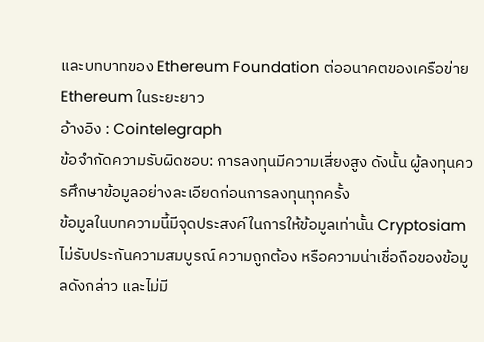และบทบาทของ Ethereum Foundation ต่ออนาคตของเครือข่าย Ethereum ในระยะยาว
อ้างอิง : Cointelegraph
ข้อจำกัดความรับผิดชอบ: การลงทุนมีความเสี่ยงสูง ดังนั้น ผู้ลงทุนควรศึกษาข้อมูลอย่างละเอียดก่อนการลงทุนทุกครั้ง
ข้อมูลในบทความนี้มีจุดประสงค์ในการให้ข้อมูลเท่านั้น Cryptosiam ไม่รับประกันความสมบูรณ์ ความถูกต้อง หรือความน่าเชื่อถือของข้อมูลดังกล่าว และไม่มี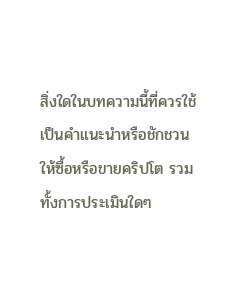สิ่งใดในบทความนี้ที่ควรใช้เป็นคำแนะนำหรือชักชวน ให้ซื้อหรือขายคริปโต รวมทั้งการประเมินใดๆ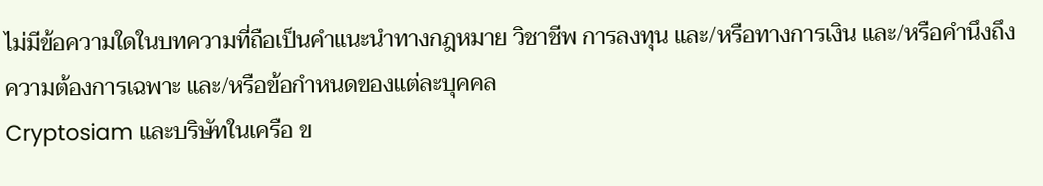ไม่มีข้อความใดในบทความที่ถือเป็นคำแนะนำทางกฎหมาย วิชาชีพ การลงทุน และ/หรือทางการเงิน และ/หรือคำนึงถึงความต้องการเฉพาะ และ/หรือข้อกำหนดของแต่ละบุคคล
Cryptosiam และบริษัทในเครือ ข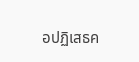อปฏิเสธค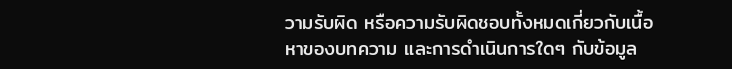วามรับผิด หรือความรับผิดชอบทั้งหมดเกี่ยวกับเนื้อหาของบทความ และการดำเนินการใดๆ กับข้อมูล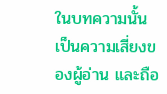ในบทความนั้น เป็นความเสี่ยงของผู้อ่าน และถือ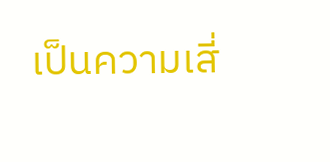เป็นความเสี่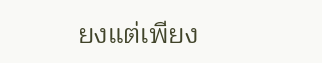ยงแต่เพียง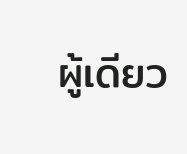ผู้เดียว